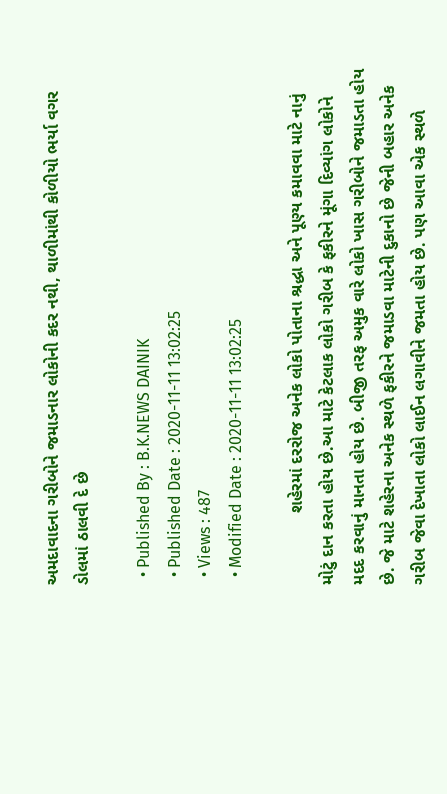અમદાવાદના ગરીબોને જમાડનાર લોકોની કદર નથી, થાળીમાંથી કોળીયો ભર્યા વગર ડોલમાં ઠાલવી દે છે

  • Published By : B.K.NEWS DAINIK
  • Published Date : 2020-11-11 13:02:25
  • Views : 487
  • Modified Date : 2020-11-11 13:02:25

               શહેરમાં દરરોજ અનેક લોકો પોતાના શ્રદ્ધા અને પૂણ્ય કમાવવા માટે નાનું મોટું દાન કરતા હોય છે.આ માટે કેટલાક લોકો ગરીબ કે ફકીરને મૂંગા દિવ્યાંગ લોકોને મદદ કરવાનું માનતા હોય છે. બીજી તરફ અમુક વારે લોકો ખાસ ગરીબોને જમાડતા હોય છે. જે માટે શહેરના અનેક સ્થળે ફકીરને જમાડવા માટેની દુકાનો છે જેની બહાર અનેક ગરીબ જેવા દેખાતા લોકો લાઈન લગાવીને જમતા હોય છે. પણ આવા એક સ્થળે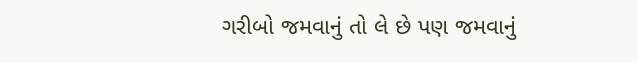ગરીબો જમવાનું તો લે છે પણ જમવાનું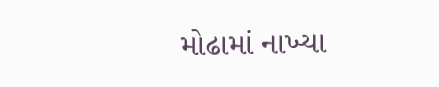મોઢામાં નાખ્યા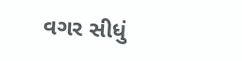વગર સીધું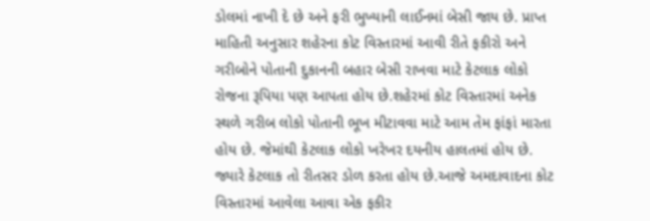ડોલમાં નાખી દે છે અને ફરી ભુખ્યાની લાઈનમાં બેસી જાય છે. પ્રાપ્ત માહિતી અનુસાર શહેરના કોટ વિસ્તારમાં આવી રીતે ફકીરો અને ગરીબોને પોતાની દુકાનની બહાર બેસી રાખવા માટે કેટલાક લોકો રોજના રૂપિયા પણ આપતા હોય છે.શહેરમાં કોટ વિસ્તારમાં અનેક સ્થળે ગરીબ લોકો પોતાની ભૂખ મીટાવવા માટે આમ તેમ ફાંફાં મારતા હોય છે. જેમાંથી કેટલાક લોકો ખરેખર દયનીય હાલતમાં હોય છે. જ્યારે કેટલાક તો રીતસર ડોળ કરતા હોય છે.આજે અમદાવાદના કોટ વિસ્તારમાં આવેલા આવા એક ફકીર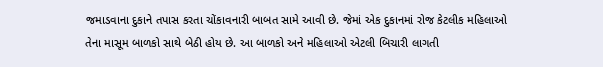જમાડવાના દુકાને તપાસ કરતા ચોંકાવનારી બાબત સામે આવી છે. જેમાં એક દુકાનમાં રોજ કેટલીક મહિલાઓ તેના માસૂમ બાળકો સાથે બેઠી હોય છે. આ બાળકો અને મહિલાઓ એટલી બિચારી લાગતી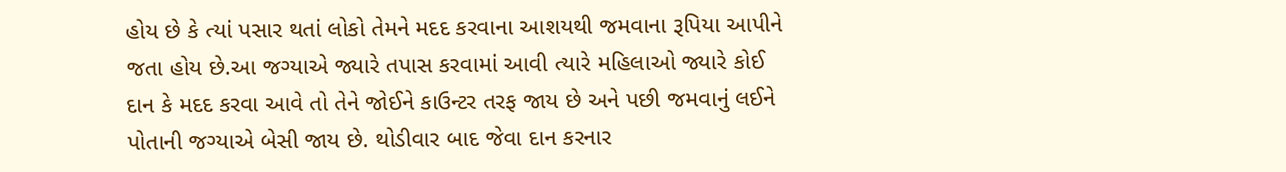હોય છે કે ત્યાં પસાર થતાં લોકો તેમને મદદ કરવાના આશયથી જમવાના રૂપિયા આપીને જતા હોય છે.આ જગ્યાએ જ્યારે તપાસ કરવામાં આવી ત્યારે મહિલાઓ જ્યારે કોઈ દાન કે મદદ કરવા આવે તો તેને જોઈને કાઉન્ટર તરફ જાય છે અને પછી જમવાનું લઈને પોતાની જગ્યાએ બેસી જાય છે. થોડીવાર બાદ જેવા દાન કરનાર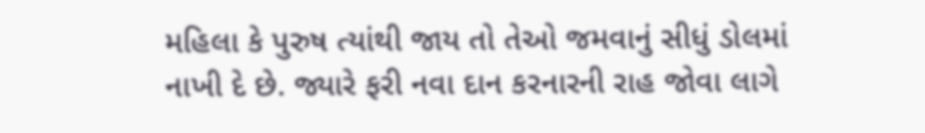મહિલા કે પુરુષ ત્યાંથી જાય તો તેઓ જમવાનું સીધું ડોલમાં નાખી દે છે. જ્યારે ફરી નવા દાન કરનારની રાહ જોવા લાગે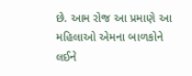છે. આમ રોજ આ પ્રમાણે આ મહિલાઓ એમના બાળકોને લઈને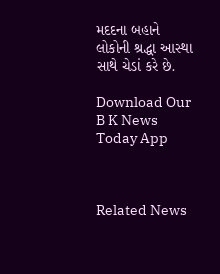મદદના બહાને લોકોની શ્રદ્ધા આસ્થા સાથે ચેડાં કરે છે.

Download Our B K News Today App



Related News